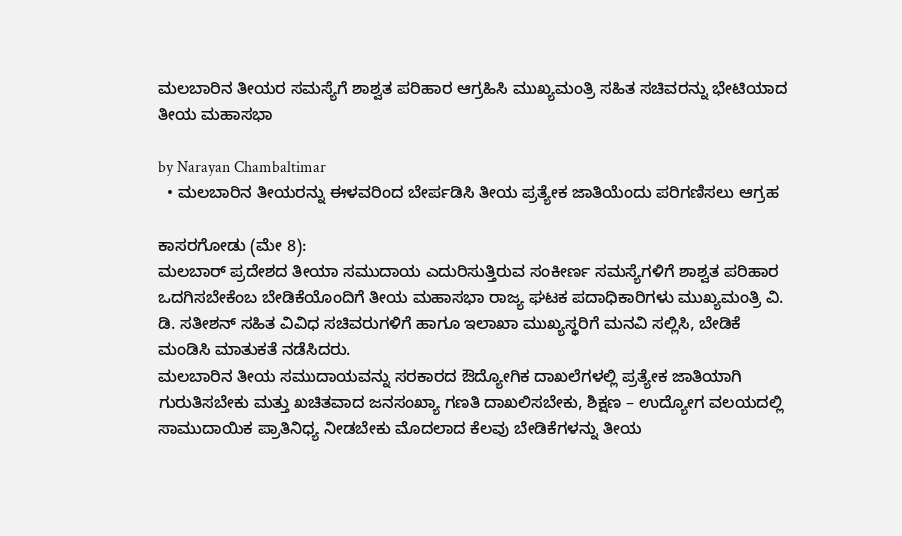ಮಲಬಾರಿನ ತೀಯರ ಸಮಸ್ಯೆಗೆ ಶಾಶ್ವತ ಪರಿಹಾರ ಆಗ್ರಹಿಸಿ ಮುಖ್ಯಮಂತ್ರಿ ಸಹಿತ ಸಚಿವರನ್ನು ಭೇಟಿಯಾದ ತೀಯ ಮಹಾಸಭಾ

by Narayan Chambaltimar
  • ಮಲಬಾರಿನ ತೀಯರನ್ನು ಈಳವರಿಂದ ಬೇರ್ಪಡಿಸಿ ತೀಯ ಪ್ರತ್ಯೇಕ ಜಾತಿಯೆಂದು ಪರಿಗಣಿಸಲು ಆಗ್ರಹ

ಕಾಸರಗೋಡು (ಮೇ 8):
ಮಲಬಾರ್ ಪ್ರದೇಶದ ತೀಯಾ ಸಮುದಾಯ ಎದುರಿಸುತ್ತಿರುವ ಸಂಕೀರ್ಣ ಸಮಸ್ಯೆಗಳಿಗೆ ಶಾಶ್ವತ ಪರಿಹಾರ ಒದಗಿಸಬೇಕೆಂಬ ಬೇಡಿಕೆಯೊಂದಿಗೆ ತೀಯ ಮಹಾಸಭಾ ರಾಜ್ಯ ಘಟಕ ಪದಾಧಿಕಾರಿಗಳು ಮುಖ್ಯಮಂತ್ರಿ ವಿ. ಡಿ. ಸತೀಶನ್ ಸಹಿತ ವಿವಿಧ ಸಚಿವರುಗಳಿಗೆ ಹಾಗೂ ಇಲಾಖಾ ಮುಖ್ಯಸ್ಥರಿಗೆ ಮನವಿ ಸಲ್ಲಿಸಿ, ಬೇಡಿಕೆ ಮಂಡಿಸಿ ಮಾತುಕತೆ ನಡೆಸಿದರು.
ಮಲಬಾರಿನ ತೀಯ ಸಮುದಾಯವನ್ನು ಸರಕಾರದ ಔದ್ಯೋಗಿಕ ದಾಖಲೆಗಳಲ್ಲಿ ಪ್ರತ್ಯೇಕ ಜಾತಿಯಾಗಿ ಗುರುತಿಸಬೇಕು ಮತ್ತು ಖಚಿತವಾದ ಜನಸಂಖ್ಯಾ ಗಣತಿ ದಾಖಲಿಸಬೇಕು, ಶಿಕ್ಷಣ – ಉದ್ಯೋಗ ವಲಯದಲ್ಲಿ ಸಾಮುದಾಯಿಕ ಪ್ರಾತಿನಿಧ್ಯ ನೀಡಬೇಕು ಮೊದಲಾದ ಕೆಲವು ಬೇಡಿಕೆಗಳನ್ನು ತೀಯ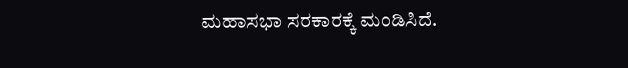ಮಹಾಸಭಾ ಸರಕಾರಕ್ಕೆ ಮಂಡಿಸಿದೆ.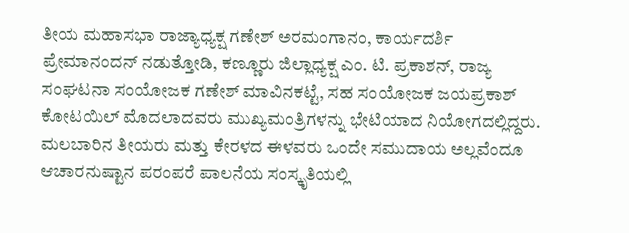ತೀಯ ಮಹಾಸಭಾ ರಾಜ್ಯಾಧ್ಯಕ್ಷ ಗಣೇಶ್ ಅರಮಂಗಾನಂ, ಕಾರ್ಯದರ್ಶಿ ಪ್ರೇಮಾನಂದನ್ ನಡುತ್ತೋಡಿ, ಕಣ್ಣೂರು ಜಿಲ್ಲಾಧ್ಯಕ್ಷ ಎಂ. ಟಿ. ಪ್ರಕಾಶನ್, ರಾಜ್ಯ ಸಂಘಟನಾ ಸಂಯೋಜಕ ಗಣೇಶ್ ಮಾವಿನಕಟ್ಟೆ, ಸಹ ಸಂಯೋಜಕ ಜಯಪ್ರಕಾಶ್ ಕೋಟಯಿಲ್ ಮೊದಲಾದವರು ಮುಖ್ಯಮಂತ್ರಿಗಳನ್ನು ಭೇಟಿಯಾದ ನಿಯೋಗದಲ್ಲಿದ್ದರು.
ಮಲಬಾರಿನ ತೀಯರು ಮತ್ತು ಕೇರಳದ ಈಳವರು ಒಂದೇ ಸಮುದಾಯ ಅಲ್ಲವೆಂದೂ ಆಚಾರನುಷ್ಟಾನ ಪರಂಪರೆ ಪಾಲನೆಯ ಸಂಸ್ಕೃತಿಯಲ್ಲಿ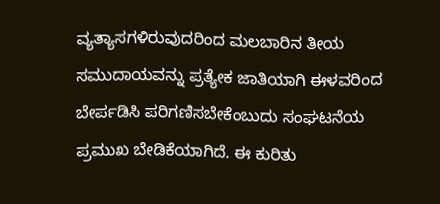ವ್ಯತ್ಯಾಸಗಳಿರುವುದರಿಂದ ಮಲಬಾರಿನ ತೀಯ ಸಮುದಾಯವನ್ನು ಪ್ರತ್ಯೇಕ ಜಾತಿಯಾಗಿ ಈಳವರಿಂದ ಬೇರ್ಪಡಿಸಿ ಪರಿಗಣಿಸಬೇಕೆಂಬುದು ಸಂಘಟನೆಯ ಪ್ರಮುಖ ಬೇಡಿಕೆಯಾಗಿದೆ. ಈ ಕುರಿತು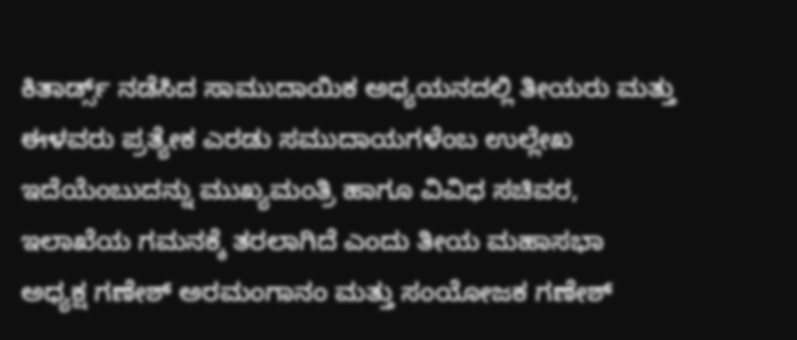ಕಿತಾರ್ಡ್ಸ್ ನಡೆಸಿದ ಸಾಮುದಾಯಿಕ ಅಧ್ಯಯನದಲ್ಲಿ ತೀಯರು ಮತ್ತು ಈಳವರು ಪ್ರತ್ಯೇಕ ಎರಡು ಸಮುದಾಯಗಳೆಂಬ ಉಲ್ಲೇಖ ಇದೆಯೆಂಬುದನ್ನು ಮುಖ್ಯಮಂತ್ರಿ ಹಾಗೂ ವಿವಿಧ ಸಚಿವರ, ಇಲಾಖೆಯ ಗಮನಕ್ಕೆ ತರಲಾಗಿದೆ ಎಂದು ತೀಯ ಮಹಾಸಭಾ ಅಧ್ಯಕ್ಷ ಗಣೇಶ್ ಅರಮಂಗಾನಂ ಮತ್ತು ಸಂಯೋಜಕ ಗಣೇಶ್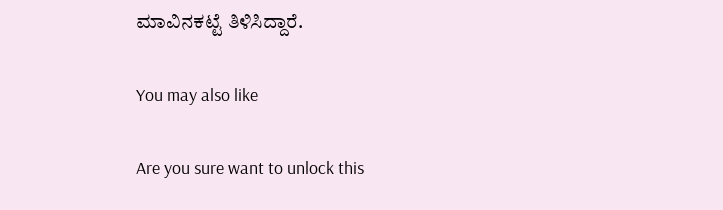ಮಾವಿನಕಟ್ಟೆ ತಿಳಿಸಿದ್ದಾರೆ.

You may also like

Are you sure want to unlock this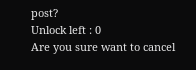post?
Unlock left : 0
Are you sure want to cancel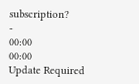subscription?
-
00:00
00:00
Update Required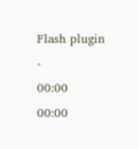Flash plugin
-
00:00
00:00